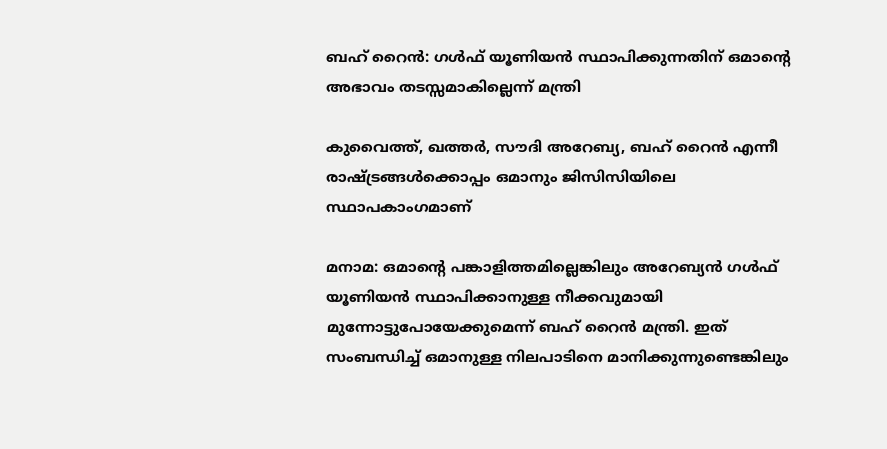ബഹ് റൈന്‍: ഗള്‍ഫ് യൂണിയന്‍ സ്ഥാപിക്കുന്നതിന് ഒമാന്റെ അഭാവം തടസ്സമാകില്ലെന്ന് മന്ത്രി

കുവൈത്ത്, ഖത്തര്‍, സൗദി അറേബ്യ, ബഹ് റൈന്‍ എന്നീ രാഷ്ട്രങ്ങള്‍ക്കൊപ്പം ഒമാനും ജിസിസിയിലെ സ്ഥാപകാംഗമാണ്

മനാമ: ഒമാന്റെ പങ്കാളിത്തമില്ലെങ്കിലും അറേബ്യന്‍ ഗള്‍ഫ് യൂണിയന്‍ സ്ഥാപിക്കാനുള്ള നീക്കവുമായി മുന്നോട്ടുപോയേക്കുമെന്ന് ബഹ് റൈന്‍ മന്ത്രി. ഇത് സംബന്ധിച്ച് ഒമാനുള്ള നിലപാടിനെ മാനിക്കുന്നുണ്ടെങ്കിലും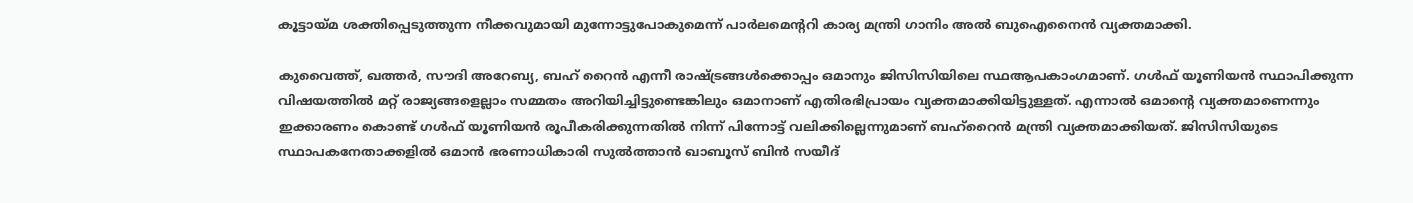കൂട്ടായ്മ ശക്തിപ്പെടുത്തുന്ന നീക്കവുമായി മുന്നോട്ടുപോകുമെന്ന് പാര്‍ലമെന്ററി കാര്യ മന്ത്രി ഗാനിം അല്‍ ബുഐനൈന്‍ വ്യക്തമാക്കി.

കുവൈത്ത്, ഖത്തര്‍, സൗദി അറേബ്യ, ബഹ് റൈന്‍ എന്നീ രാഷ്ട്രങ്ങള്‍ക്കൊപ്പം ഒമാനും ജിസിസിയിലെ സ്ഥആപകാംഗമാണ്. ഗള്‍ഫ് യൂണിയന്‍ സ്ഥാപിക്കുന്ന വിഷയത്തില്‍ മറ്റ് രാജ്യങ്ങളെല്ലാം സമ്മതം അറിയിച്ചിട്ടുണ്ടെങ്കിലും ഒമാനാണ് എതിരഭിപ്രായം വ്യക്തമാക്കിയിട്ടുള്ളത്. എന്നാല്‍ ഒമാന്റെ വ്യക്തമാണെന്നും ഇക്കാരണം കൊണ്ട് ഗള്‍ഫ് യൂണിയന്‍ രൂപീകരിക്കുന്നതില്‍ നിന്ന് പിന്നോട്ട് വലിക്കില്ലെന്നുമാണ് ബഹ്‌റൈന്‍ മന്ത്രി വ്യക്തമാക്കിയത്. ജിസിസിയുടെ സ്ഥാപകനേതാക്കളില്‍ ഒമാന്‍ ഭരണാധികാരി സുല്‍ത്താന്‍ ഖാബൂസ് ബിന്‍ സയീദ്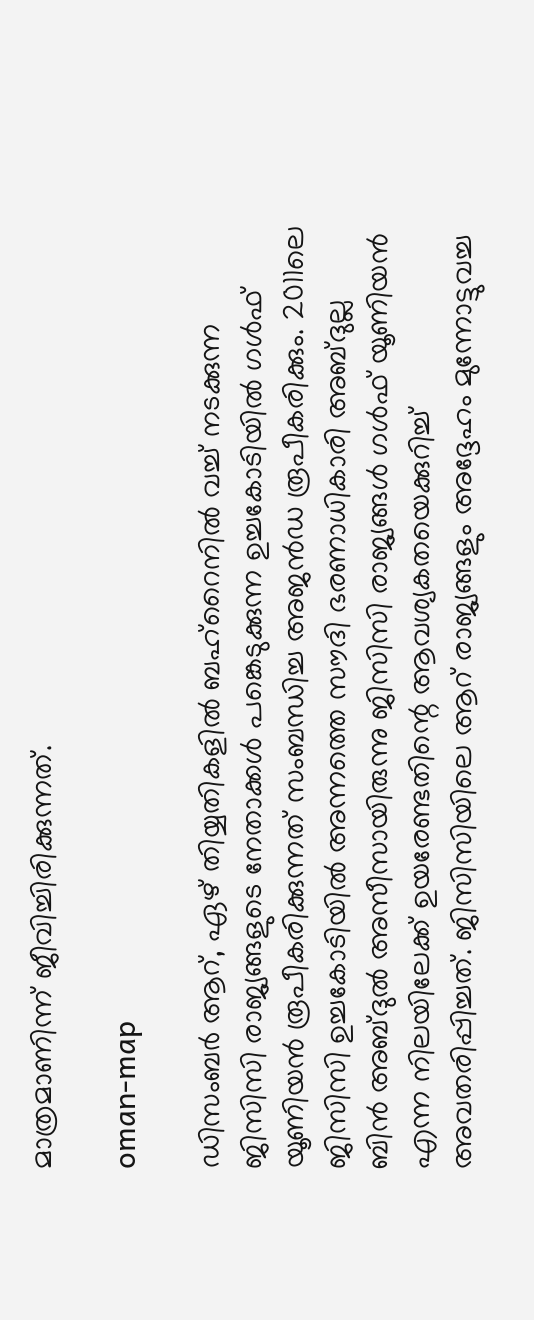മാത്രമാണിന്ന് ജീവിച്ചിരിക്കുന്നത്.

oman-map

ഡിസംബര്‍ ആറ്, ഏഴ് തിയ്യതികളില്‍ ബഹ്‌റൈനില്‍ വച്ച് നടക്കുന്ന ജിസിസി രാജ്യങ്ങളുടെ നേതാക്കള്‍ പങ്കെടുക്കുന്ന ഉച്ചകോടിയില്‍ ഗള്‍ഫ് യൂണിയന്‍ രൂപീകരിക്കുന്നത് സംബന്ധിച്ച അജന്‍ഡ രൂപീകരിക്കും. 2011ലെ ജിസിസി ഉച്ചകോടിയില്‍ അന്നത്തെ സൗദി ഭരണാധികാരി അബ്ദുല്ല ബിന്‍ അബ്ദുല്‍ അസീസായിരുന്നു ജിസിസി രാജ്യങ്ങള്‍ ഗള്‍ഫ് യൂണിയന്‍ എന്ന നിലയിലേക്ക് ഉയരേണ്ടതിന്റെ ആവശ്യകതയെക്കുറിച്ച് അവതരിപ്പിച്ചത്. ജിസിസിയിലെ ആറ് രാജ്യങ്ങളും അദ്ദേഹം മുന്നോട്ടുവച്ച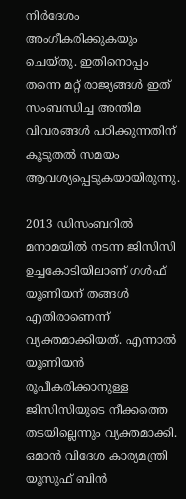നിര്‍ദേശം അംഗീകരിക്കുകയും ചെയ്തു. ഇതിനൊപ്പം തന്നെ മറ്റ് രാജ്യങ്ങള്‍ ഇത് സംബന്ധിച്ച അന്തിമ വിവരങ്ങള്‍ പഠിക്കുന്നതിന് കൂടുതല്‍ സമയം ആവശ്യപ്പെടുകയായിരുന്നു.

2013 ഡിസംബറില്‍ മനാമയില്‍ നടന്ന ജിസിസി ഉച്ചകോടിയിലാണ് ഗള്‍ഫ് യൂണിയന് തങ്ങള്‍ എതിരാണെന്ന് വ്യക്തമാക്കിയത്. എന്നാല്‍ യൂണിയന്‍ രൂപീകരിക്കാനുള്ള ജിസിസിയുടെ നീക്കത്തെ തടയില്ലെന്നും വ്യക്തമാക്കി. ഒമാന്‍ വിദേശ കാര്യമന്ത്രി യൂസുഫ് ബിന്‍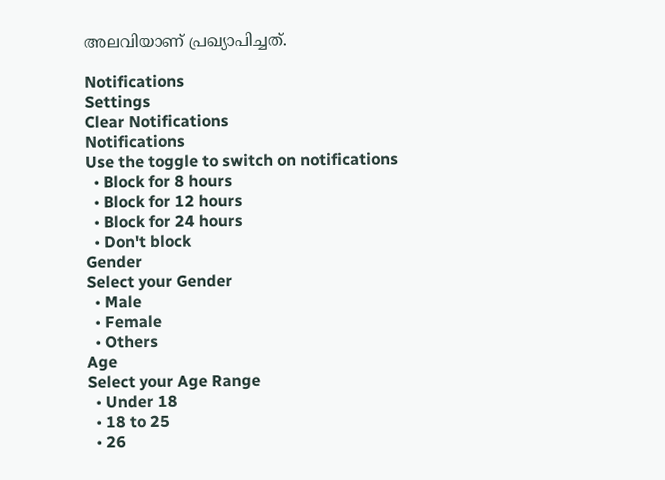അലവിയാണ് പ്രഖ്യാപിച്ചത്.

Notifications
Settings
Clear Notifications
Notifications
Use the toggle to switch on notifications
  • Block for 8 hours
  • Block for 12 hours
  • Block for 24 hours
  • Don't block
Gender
Select your Gender
  • Male
  • Female
  • Others
Age
Select your Age Range
  • Under 18
  • 18 to 25
  • 26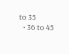to 35
  • 36 to 45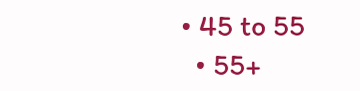• 45 to 55
  • 55+